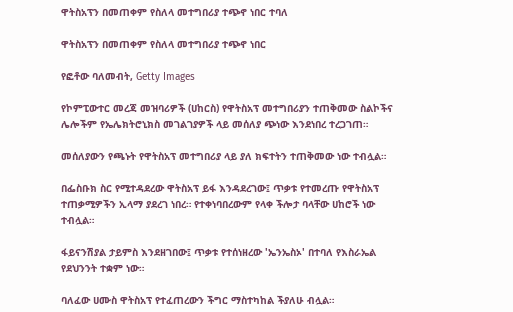ዋትስአፕን በመጠቀም የስለላ መተግበሪያ ተጭኖ ነበር ተባለ

ዋትስአፕን በመጠቀም የስለላ መተግበሪያ ተጭኖ ነበር

የፎቶው ባለመብት, Getty Images

የኮምፒውተር መረጃ መዝባሪዎች (ሀከርስ) የዋትስአፕ መተግበሪያን ተጠቅመው ስልኮችና ሌሎችም የኤሌክትሮኒክስ መገልገያዎች ላይ መሰለያ ጭነው እንደነበረ ተረጋገጠ።

መሰለያውን የጫኑት የዋትስአፕ መተግበሪያ ላይ ያለ ክፍተትን ተጠቅመው ነው ተብሏል።

በፌስቡክ ስር የሚተዳደረው ዋትስአፕ ይፋ እንዳደረገው፤ ጥቃቱ የተመረጡ የዋትስአፕ ተጠቃሚዎችን ኢላማ ያደረገ ነበረ። የተቀነባበረውም የላቀ ችሎታ ባላቸው ሀከሮች ነው ተብሏል።

ፋይናንሽያል ታይምስ እንደዘገበው፤ ጥቃቱ የተሰነዘረው 'ኤንኤስኦ' በተባለ የእስራኤል የደህንንት ተቋም ነው።

ባለፈው ሀሙስ ዋትስአፕ የተፈጠረውን ችግር ማስተካከል ችያለሁ ብሏል።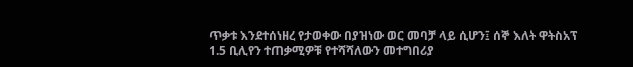ጥቃቱ እንደተሰነዘረ የታወቀው በያዝነው ወር መባቻ ላይ ሲሆን፤ ሰኞ እለት ዋትስአፕ 1.5 ቢሊየን ተጠቃሚዎቹ የተሻሻለውን መተግበሪያ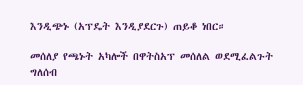እንዲጭኑ (አፕዴት እንዲያደርጉ) ጠይቆ ነበር።

መሰለያ የጫኑት አካሎች በዋትስአፕ መሰለል ወደሚፈልጉት ግለሰብ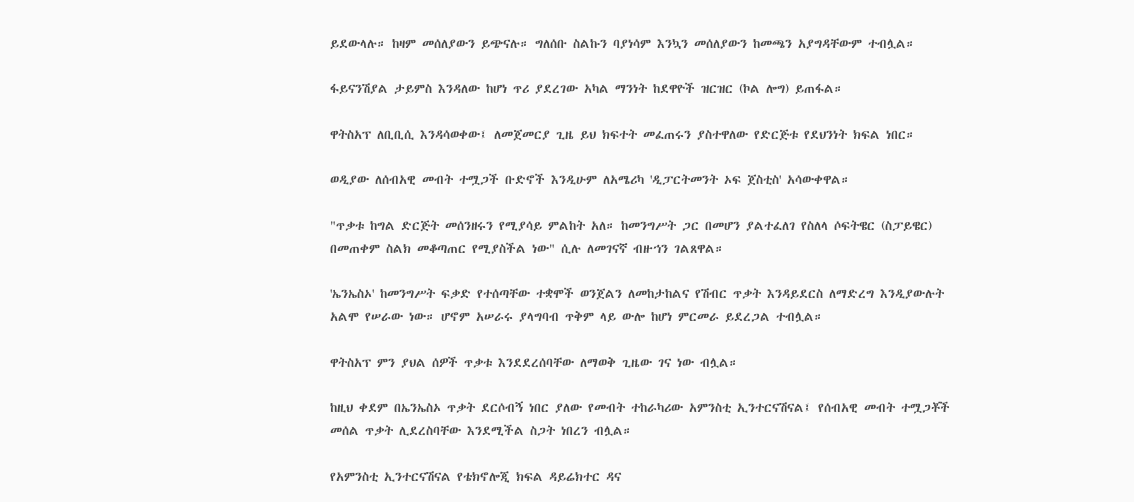ይደውላሉ። ከዛም መሰለያውን ይጭናሉ። ግለሰቡ ስልኩን ባያነሳም እንኳን መሰለያውን ከመጫን አያግዳቸውም ተብሏል።

ፋይናንሽያል ታይምስ እንዳለው ከሆነ ጥሪ ያደረገው አካል ማንነት ከደዋዮች ዝርዝር (ኮል ሎግ) ይጠፋል።

ዋትስአፕ ለቢቢሲ እንዳሳወቀው፤ ለመጀመርያ ጊዜ ይህ ክፍተት መፈጠሩን ያስተዋለው የድርጅቱ የደህንነት ክፍል ነበር።

ወዲያው ለሰብአዊ መብት ተሟጋች ቡድኖች እንዲሁም ለአሜሪካ 'ዲፓርትመንት ኦፍ ጀስቲስ' አሳውቀዋል።

"ጥቃቱ ከግል ድርጅት መሰንዘሩን የሚያሳይ ምልከት አለ። ከመንግሥት ጋር በመሆን ያልተፈለገ የስለላ ሶፍትዌር (ስፓይዌር) በመጠቀም ስልክ መቆጣጠር የሚያስችል ነው" ሲሉ ለመገናኛ ብዙኀን ገልጸዋል።

'ኤንኤስኦ' ከመንግሥት ፍቃድ የተሰጣቸው ተቋሞች ወንጀልን ለመከታከልና የሽብር ጥቃት እንዳይደርስ ለማድረግ እንዲያውሉት አልሞ የሠራው ነው። ሆኖም አሠራሩ ያላግባብ ጥቅም ላይ ውሎ ከሆነ ምርመራ ይደረጋል ተብሏል።

ዋትስአፕ ምን ያህል ሰዎች ጥቃቱ እንደደረሰባቸው ለማወቅ ጊዜው ገና ነው ብሏል።

ከዚህ ቀደም በኤንኤስኦ ጥቃት ደርሶብኝ ነበር ያለው የመብት ተከራካሪው አምንስቲ ኢንተርናሽናል፤ የሰብአዊ መብት ተሟጋቾች መሰል ጥቃት ሊደረስባቸው እንደሚችል ስጋት ነበረን ብሏል።

የአምንስቲ ኢንተርናሽናል የቴክኖሎጂ ክፍል ዳይሬክተር ዳና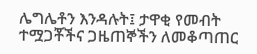ሌግሌቶን እንዳሉት፤ ታዋቂ የመብት ተሟጋቾችና ጋዜጠኞችን ለመቆጣጠር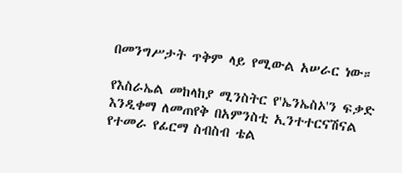በመንግሥታት ጥቅም ላይ የሚውል አሠራር ነው።

የእስራኤል መከላከያ ሚንስትር የ'ኤንኤስኦ'ን ፍቃድ እንዲቀማ ለመጠየቅ በአምንስቲ ኢንተተርናሽናል የተመራ የፊርማ ስብስብ ቴል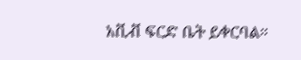አቪቭ ፍርድ ቤት ይቀርባል።